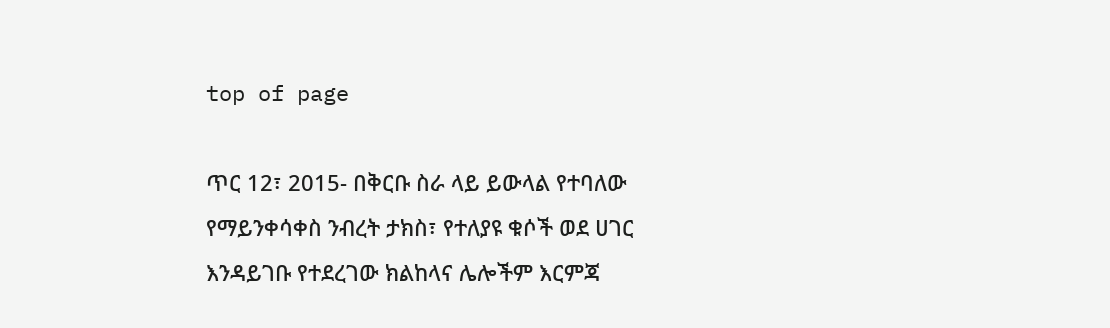top of page

ጥር 12፣ 2015- በቅርቡ ስራ ላይ ይውላል የተባለው የማይንቀሳቀስ ንብረት ታክስ፣ የተለያዩ ቁሶች ወደ ሀገር እንዳይገቡ የተደረገው ክልከላና ሌሎችም እርምጃ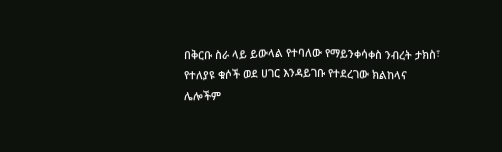በቅርቡ ስራ ላይ ይውላል የተባለው የማይንቀሳቀስ ንብረት ታክስ፣ የተለያዩ ቁሶች ወደ ሀገር እንዳይገቡ የተደረገው ክልከላና ሌሎችም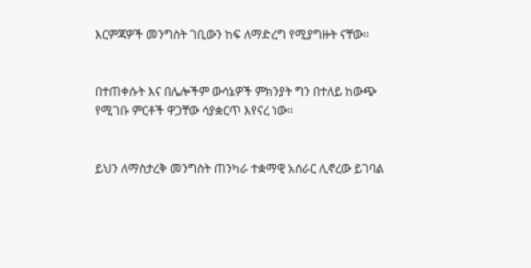እርምጃዎች መንግስት ገቢውን ከፍ ለማድረግ የሚያግዙት ናቸው፡፡


በተጠቀሱት እና በሌሎችም ውሳኔዎች ምክንያት ግን በተለይ ከውጭ የሚገቡ ምርቶች ዋጋቸው ሳያቋርጥ እየናረ ነው፡፡


ይህን ለማስታረቅ መንግስት ጠንካራ ተቋማዊ አሰራር ሊኖረው ይገባል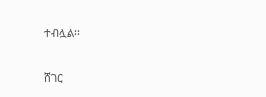ተብሏል፡፡


ሸገር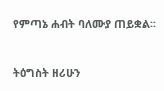የምጣኔ ሐብት ባለሙያ ጠይቋል፡፡


ትዕግስት ዘሪሁን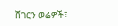ሸገርን ወሬዎች፣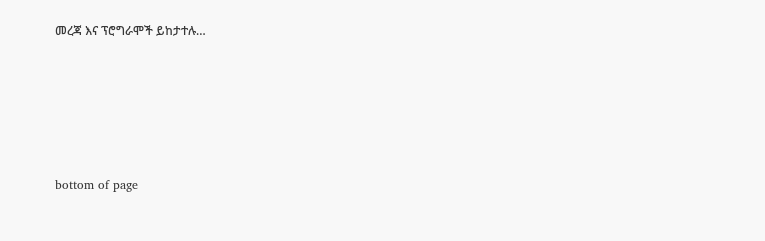መረጃ እና ፕሮግራሞች ይከታተሉ…





bottom of page